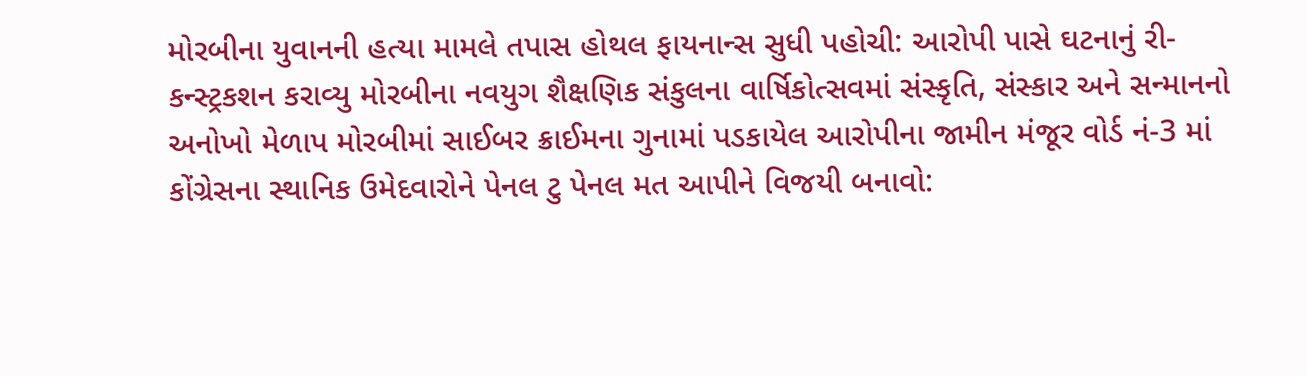મોરબીના યુવાનની હત્યા મામલે તપાસ હોથલ ફાયનાન્સ સુધી પહોચી: આરોપી પાસે ઘટનાનું રી-કન્સ્ટ્રકશન કરાવ્યુ મોરબીના નવયુગ શૈક્ષણિક સંકુલના વાર્ષિકોત્સવમાં સંસ્કૃતિ, સંસ્કાર અને સન્માનનો અનોખો મેળાપ મોરબીમાં સાઈબર ક્રાઈમના ગુનામાં પડકાયેલ આરોપીના જામીન મંજૂર વોર્ડ નં-3 માં કોંગ્રેસના સ્થાનિક ઉમેદવારોને પેનલ ટુ પેનલ મત આપીને વિજયી બનાવો: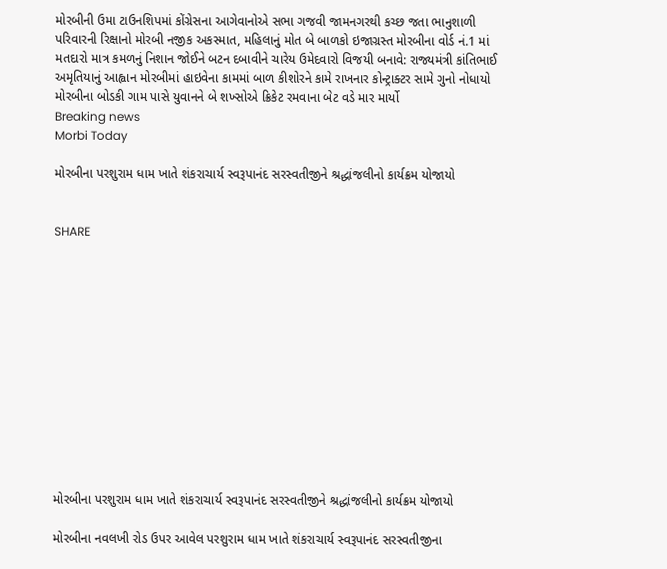મોરબીની ઉમા ટાઉનશિપમાં કોંગ્રેસના આગેવાનોએ સભા ગજવી જામનગરથી કચ્છ જતા ભાનુશાળી પરિવારની રિક્ષાનો મોરબી નજીક અકસ્માત, મહિલાનું મોત બે બાળકો ઇજાગ્રસ્ત મોરબીના વોર્ડ નં.1 માં મતદારો માત્ર કમળનું નિશાન જોઈને બટન દબાવીને ચારેય ઉમેદવારો વિજયી બનાવે: રાજ્યમંત્રી કાંતિભાઈ અમૃતિયાનું આહ્વાન મોરબીમાં હાઇવેના કામમાં બાળ કીશોરને કામે રાખનાર કોન્ટ્રાક્ટર સામે ગુનો નોધાયો મોરબીના બોડકી ગામ પાસે યુવાનને બે શખ્સોએ ક્રિકેટ રમવાના બેટ વડે માર માર્યો
Breaking news
Morbi Today

મોરબીના પરશુરામ ધામ ખાતે શંકરાચાર્ય સ્વરૂપાનંદ સરસ્વતીજીને શ્રદ્ધાંજલીનો કાર્યક્રમ યોજાયો


SHARE













મોરબીના પરશુરામ ધામ ખાતે શંકરાચાર્ય સ્વરૂપાનંદ સરસ્વતીજીને શ્રદ્ધાંજલીનો કાર્યક્રમ યોજાયો

મોરબીના નવલખી રોડ ઉપર આવેલ પરશુરામ ધામ ખાતે શંકરાચાર્ય સ્વરૂપાનંદ સરસ્વતીજીના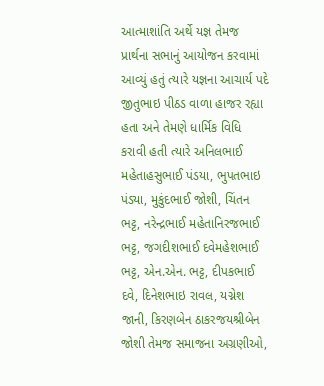આત્માશાંતિ અર્થે યજ્ઞ તેમજ પ્રાર્થના સભાનું આયોજન કરવામાં આવ્યું હતું ત્યારે યજ્ઞના આચાર્ય પદે જીતુભાઇ પીઠડ વાળા હાજર રહ્યા હતા અને તેમણે ધાર્મિક વિધિ કરાવી હતી ત્યારે અનિલભાઈ મહેતાહસુભાઈ પંડયા, ભુપતભાઇ પંડ્યા, મુકુંદભાઈ જોશી, ચિંતન ભટ્ટ, નરેન્દ્રભાઈ મહેતાનિરજભાઈ ભટ્ટ, જગદીશભાઈ દવેમહેશભાઈ ભટ્ટ, એન.એન. ભટ્ટ, દીપકભાઈ દવે, દિનેશભાઇ રાવલ, યગ્નેશ જાની, કિરણબેન ઠાકરજયશ્રીબેન જોશી તેમજ સમાજના અગ્રણીઓ,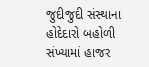જુદીજુદી સંસ્થાના હોદેદારો બહોળી સંખ્યામાં હાજર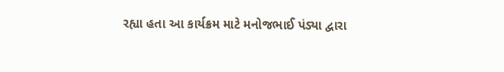રહ્યા હતા આ કાર્યક્રમ માટે મનોજભાઈ પંડ્યા દ્વારા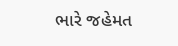ભારે જહેમત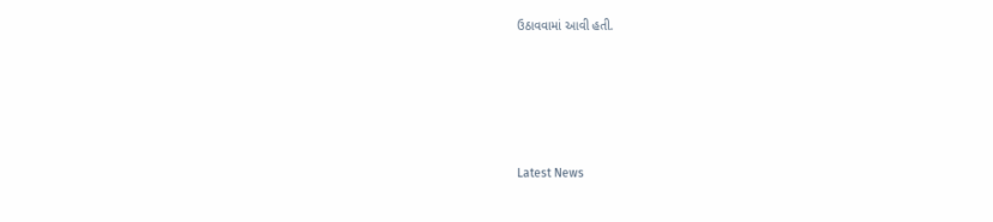ઉઠાવવામાં આવી હતી.






Latest News